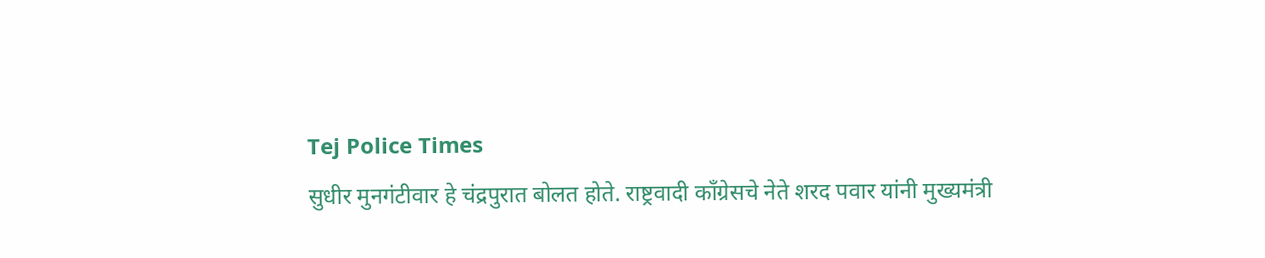Tej Police Times
सुधीर मुनगंटीवार हे चंद्रपुरात बोलत होते. राष्ट्रवादी काँग्रेसचे नेते शरद पवार यांनी मुख्यमंत्री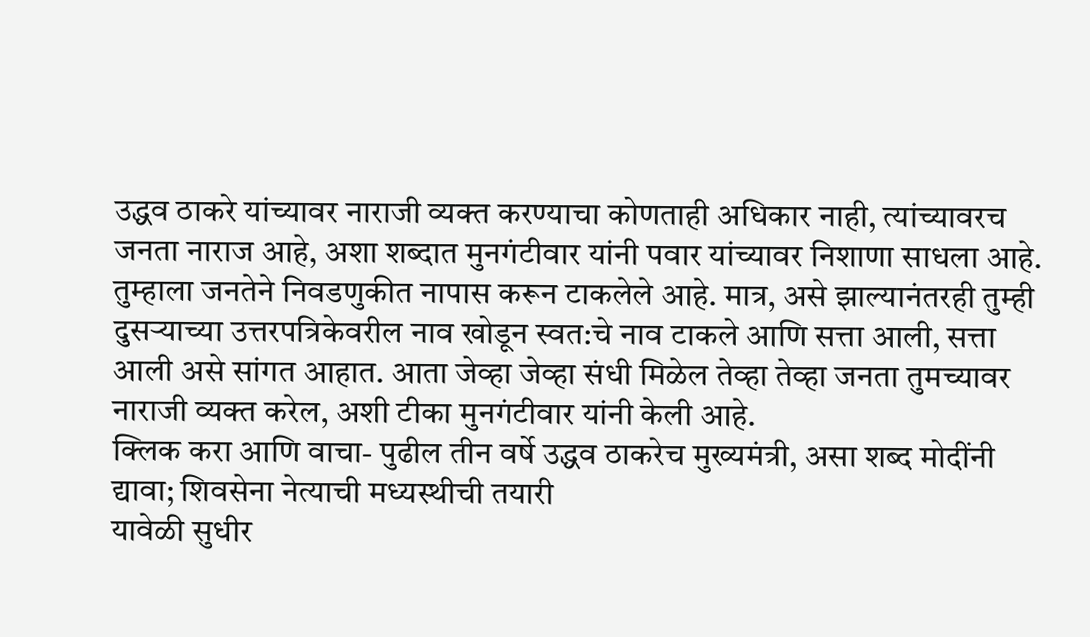उद्धव ठाकरे यांच्यावर नाराजी व्यक्त करण्याचा कोणताही अधिकार नाही, त्यांच्यावरच जनता नाराज आहे, अशा शब्दात मुनगंटीवार यांनी पवार यांच्यावर निशाणा साधला आहे. तुम्हाला जनतेने निवडणुकीत नापास करून टाकलेले आहे. मात्र, असे झाल्यानंतरही तुम्ही दुसऱ्याच्या उत्तरपत्रिकेवरील नाव खोडून स्वत:चे नाव टाकले आणि सत्ता आली, सत्ता आली असे सांगत आहात. आता जेव्हा जेव्हा संधी मिळेल तेव्हा तेव्हा जनता तुमच्यावर नाराजी व्यक्त करेल, अशी टीका मुनगंटीवार यांनी केली आहे.
क्लिक करा आणि वाचा- पुढील तीन वर्षे उद्धव ठाकरेच मुख्यमंत्री, असा शब्द मोदींनी द्यावा; शिवसेना नेत्याची मध्यस्थीची तयारी
यावेळी सुधीर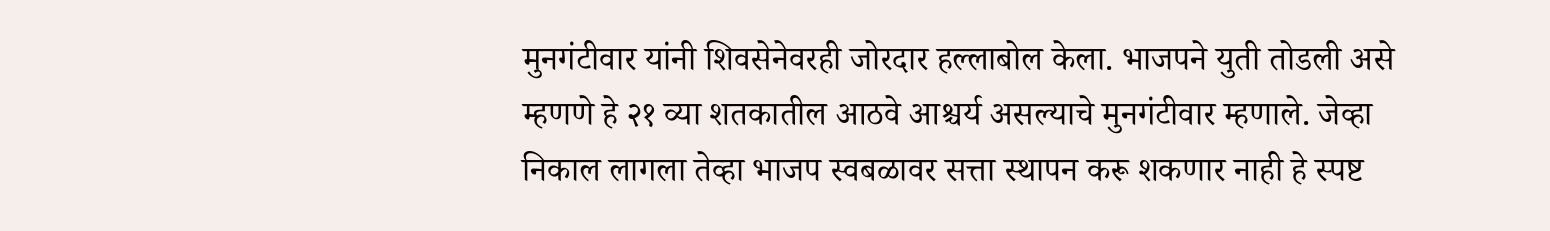मुनगंटीवार यांनी शिवसेनेवरही जोरदार हल्लाबोल केला. भाजपने युती तोडली असे म्हणणे हे २१ व्या शतकातील आठवे आश्चर्य असल्याचे मुनगंटीवार म्हणाले. जेव्हा निकाल लागला तेव्हा भाजप स्वबळावर सत्ता स्थापन करू शकणार नाही हे स्पष्ट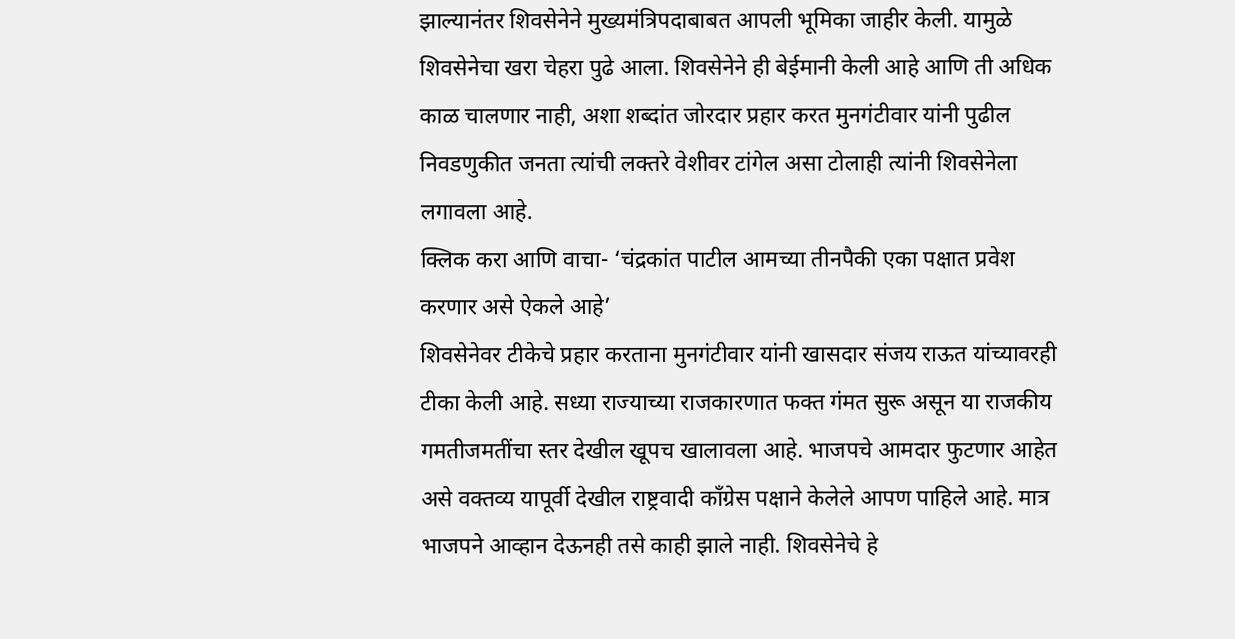झाल्यानंतर शिवसेनेने मुख्यमंत्रिपदाबाबत आपली भूमिका जाहीर केली. यामुळे शिवसेनेचा खरा चेहरा पुढे आला. शिवसेनेने ही बेईमानी केली आहे आणि ती अधिक काळ चालणार नाही, अशा शब्दांत जोरदार प्रहार करत मुनगंटीवार यांनी पुढील निवडणुकीत जनता त्यांची लक्तरे वेशीवर टांगेल असा टोलाही त्यांनी शिवसेनेला लगावला आहे.
क्लिक करा आणि वाचा- ‘चंद्रकांत पाटील आमच्या तीनपैकी एका पक्षात प्रवेश करणार असे ऐकले आहे’
शिवसेनेवर टीकेचे प्रहार करताना मुनगंटीवार यांनी खासदार संजय राऊत यांच्यावरही टीका केली आहे. सध्या राज्याच्या राजकारणात फक्त गंमत सुरू असून या राजकीय गमतीजमतींचा स्तर देखील खूपच खालावला आहे. भाजपचे आमदार फुटणार आहेत असे वक्तव्य यापूर्वी देखील राष्ट्रवादी काँग्रेस पक्षाने केलेले आपण पाहिले आहे. मात्र भाजपने आव्हान देऊनही तसे काही झाले नाही. शिवसेनेचे हे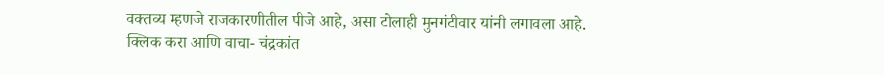वक्तव्य म्हणजे राजकारणीतील पीजे आहे, असा टोलाही मुनगंटीवार यांनी लगावला आहे.
क्लिक करा आणि वाचा- चंद्रकांत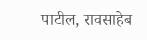पाटील, रावसाहेब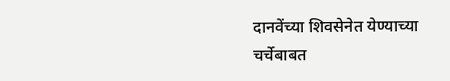दानवेंच्या शिवसेनेत येण्याच्या चर्चेबाबत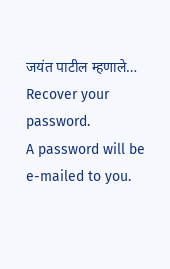जयंत पाटील म्हणाले…
Recover your password.
A password will be e-mailed to you.